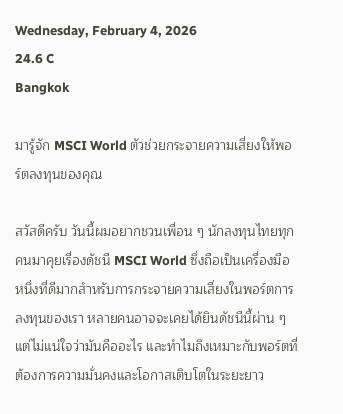Wednesday, February 4, 2026
24.6 C
Bangkok

มารู้จัก MSCI World ตัวช่วยกระจายความเสี่ยงให้พอร์ตลงทุนของคุณ

สวัสดีครับ วันนี้ผมอยากชวนเพื่อน ๆ นักลงทุนไทยทุกคนมาคุยเรื่องดัชนี MSCI World ซึ่งถือเป็นเครื่องมือหนึ่งที่ดีมากสำหรับการกระจายความเสี่ยงในพอร์ตการลงทุนของเรา หลายคนอาจจะเคยได้ยินดัชนีนี้ผ่าน ๆ แต่ไม่แน่ใจว่ามันคืออะไร และทำไมถึงเหมาะกับพอร์ตที่ต้องการความมั่นคงและโอกาสเติบโตในระยะยาว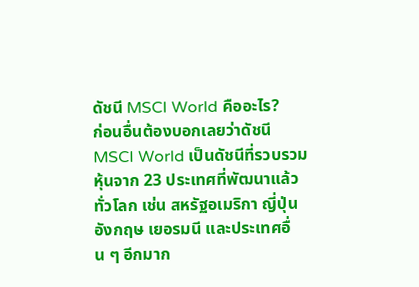ดัชนี MSCI World คืออะไร?
ก่อนอื่นต้องบอกเลยว่าดัชนี MSCI World เป็นดัชนีที่รวบรวมหุ้นจาก 23 ประเทศที่พัฒนาแล้วทั่วโลก เช่น สหรัฐอเมริกา ญี่ปุ่น อังกฤษ เยอรมนี และประเทศอื่น ๆ อีกมาก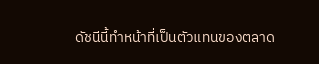ดัชนีนี้ทำหน้าที่เป็นตัวแทนของตลาด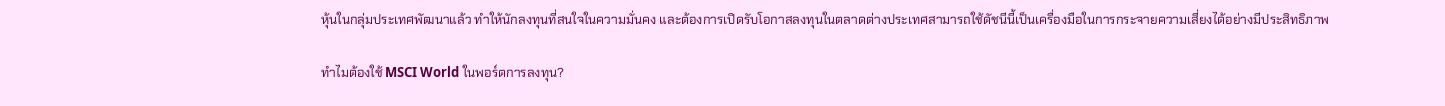หุ้นในกลุ่มประเทศพัฒนาแล้ว ทำให้นักลงทุนที่สนใจในความมั่นคง และต้องการเปิดรับโอกาสลงทุนในตลาดต่างประเทศสามารถใช้ดัชนีนี้เป็นเครื่องมือในการกระจายความเสี่ยงได้อย่างมีประสิทธิภาพ

ทำไมต้องใช้ MSCI World ในพอร์ตการลงทุน?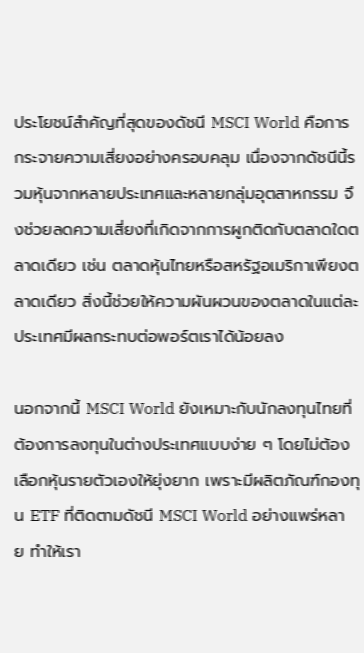ประโยชน์สำคัญที่สุดของดัชนี MSCI World คือการกระจายความเสี่ยงอย่างครอบคลุม เนื่องจากดัชนีนี้รวมหุ้นจากหลายประเทศและหลายกลุ่มอุตสาหกรรม จึงช่วยลดความเสี่ยงที่เกิดจากการผูกติดกับตลาดใดตลาดเดียว เช่น ตลาดหุ้นไทยหรือสหรัฐอเมริกาเพียงตลาดเดียว สิ่งนี้ช่วยให้ความผันผวนของตลาดในแต่ละประเทศมีผลกระทบต่อพอร์ตเราได้น้อยลง

นอกจากนี้ MSCI World ยังเหมาะกับนักลงทุนไทยที่ต้องการลงทุนในต่างประเทศแบบง่าย ๆ โดยไม่ต้องเลือกหุ้นรายตัวเองให้ยุ่งยาก เพราะมีผลิตภัณฑ์กองทุน ETF ที่ติดตามดัชนี MSCI World อย่างแพร่หลาย ทำให้เรา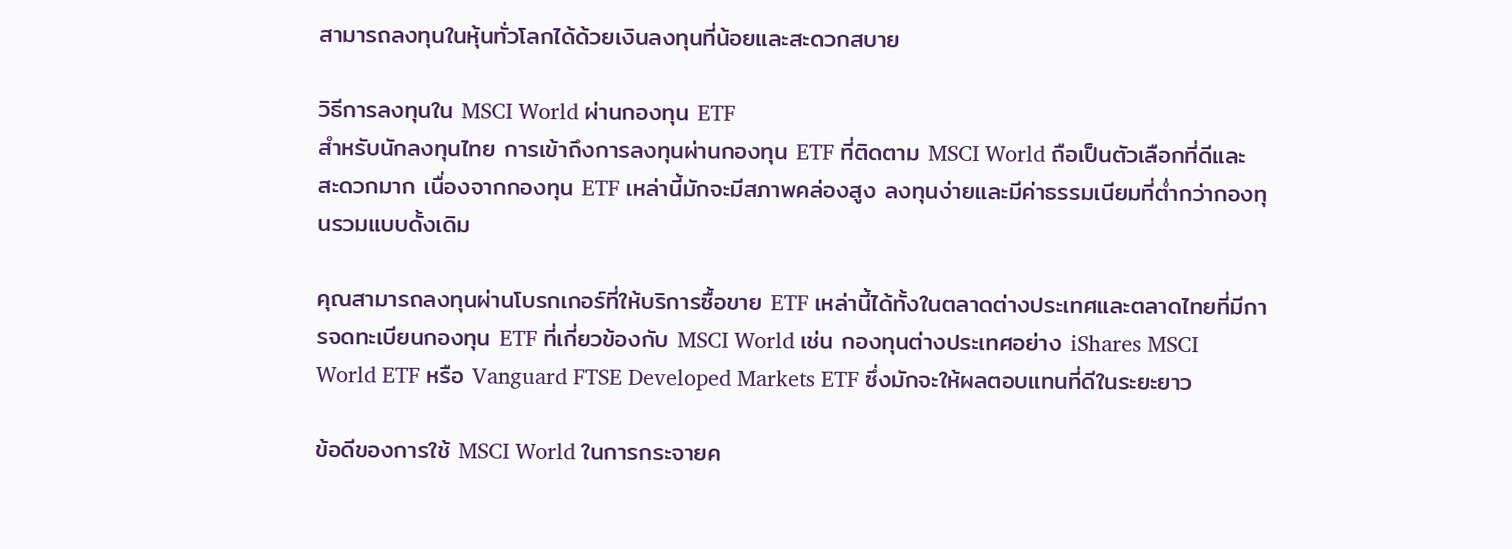สามารถลงทุนในหุ้นทั่วโลกได้ด้วยเงินลงทุนที่น้อยและสะดวกสบาย

วิธีการลงทุนใน MSCI World ผ่านกองทุน ETF
สำหรับนักลงทุนไทย การเข้าถึงการลงทุนผ่านกองทุน ETF ที่ติดตาม MSCI World ถือเป็นตัวเลือกที่ดีและสะดวกมาก เนื่องจากกองทุน ETF เหล่านี้มักจะมีสภาพคล่องสูง ลงทุนง่ายและมีค่าธรรมเนียมที่ต่ำกว่ากองทุนรวมแบบดั้งเดิม

คุณสามารถลงทุนผ่านโบรกเกอร์ที่ให้บริการซื้อขาย ETF เหล่านี้ได้ทั้งในตลาดต่างประเทศและตลาดไทยที่มีการจดทะเบียนกองทุน ETF ที่เกี่ยวข้องกับ MSCI World เช่น กองทุนต่างประเทศอย่าง iShares MSCI World ETF หรือ Vanguard FTSE Developed Markets ETF ซึ่งมักจะให้ผลตอบแทนที่ดีในระยะยาว

ข้อดีของการใช้ MSCI World ในการกระจายค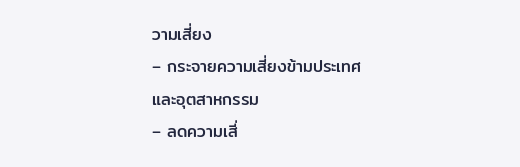วามเสี่ยง
– กระจายความเสี่ยงข้ามประเทศและอุตสาหกรรม
– ลดความเสี่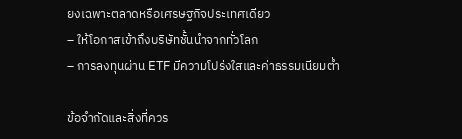ยงเฉพาะตลาดหรือเศรษฐกิจประเทศเดียว
– ให้โอกาสเข้าถึงบริษัทชั้นนำจากทั่วโลก
– การลงทุนผ่าน ETF มีความโปร่งใสและค่าธรรมเนียมต่ำ

ข้อจำกัดและสิ่งที่ควร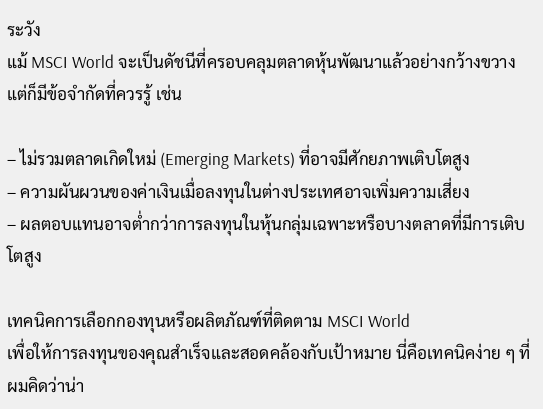ระวัง
แม้ MSCI World จะเป็นดัชนีที่ครอบคลุมตลาดหุ้นพัฒนาแล้วอย่างกว้างขวาง แต่ก็มีข้อจำกัดที่ควรรู้ เช่น

– ไม่รวมตลาดเกิดใหม่ (Emerging Markets) ที่อาจมีศักยภาพเติบโตสูง
– ความผันผวนของค่าเงินเมื่อลงทุนในต่างประเทศอาจเพิ่มความเสี่ยง
– ผลตอบแทนอาจต่ำกว่าการลงทุนในหุ้นกลุ่มเฉพาะหรือบางตลาดที่มีการเติบโตสูง

เทคนิคการเลือกกองทุนหรือผลิตภัณฑ์ที่ติดตาม MSCI World
เพื่อให้การลงทุนของคุณสำเร็จและสอดคล้องกับเป้าหมาย นี่คือเทคนิคง่าย ๆ ที่ผมคิดว่าน่า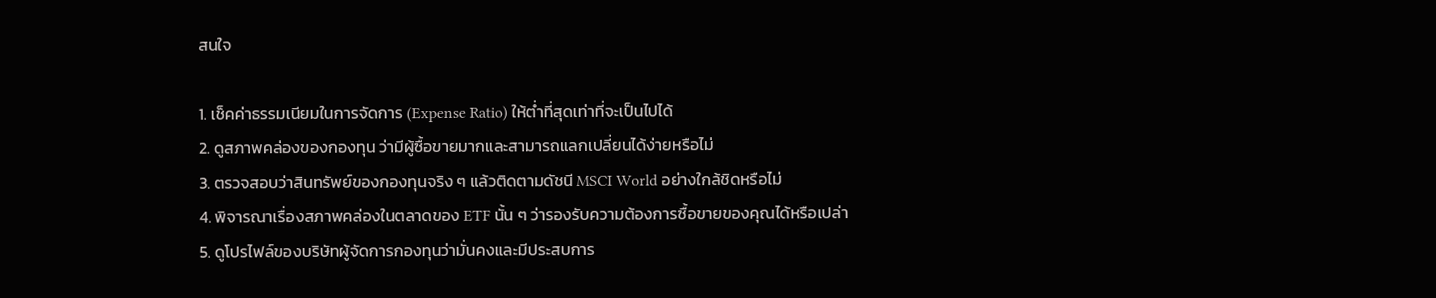สนใจ

1. เช็คค่าธรรมเนียมในการจัดการ (Expense Ratio) ให้ต่ำที่สุดเท่าที่จะเป็นไปได้
2. ดูสภาพคล่องของกองทุน ว่ามีผู้ซื้อขายมากและสามารถแลกเปลี่ยนได้ง่ายหรือไม่
3. ตรวจสอบว่าสินทรัพย์ของกองทุนจริง ๆ แล้วติดตามดัชนี MSCI World อย่างใกล้ชิดหรือไม่
4. พิจารณาเรื่องสภาพคล่องในตลาดของ ETF นั้น ๆ ว่ารองรับความต้องการซื้อขายของคุณได้หรือเปล่า
5. ดูโปรไฟล์ของบริษัทผู้จัดการกองทุนว่ามั่นคงและมีประสบการ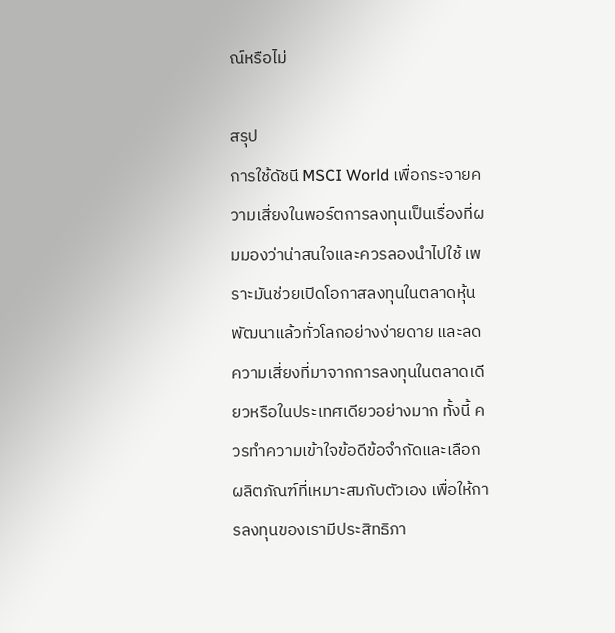ณ์หรือไม่

สรุป
การใช้ดัชนี MSCI World เพื่อกระจายความเสี่ยงในพอร์ตการลงทุนเป็นเรื่องที่ผมมองว่าน่าสนใจและควรลองนำไปใช้ เพราะมันช่วยเปิดโอกาสลงทุนในตลาดหุ้นพัฒนาแล้วทั่วโลกอย่างง่ายดาย และลดความเสี่ยงที่มาจากการลงทุนในตลาดเดียวหรือในประเทศเดียวอย่างมาก ทั้งนี้ ควรทำความเข้าใจข้อดีข้อจำกัดและเลือกผลิตภัณฑ์ที่เหมาะสมกับตัวเอง เพื่อให้การลงทุนของเรามีประสิทธิภา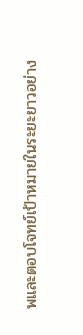พและตอบโจทย์เป้าหมายในระยะยาวอย่าง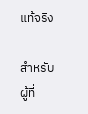แท้จริง

สำหรับผู้ที่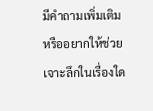มีคำถามเพิ่มเติมหรืออยากให้ช่วยเจาะลึกในเรื่องใด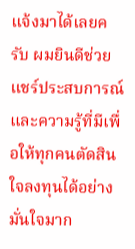แจ้งมาได้เลยครับ ผมยินดีช่วยแชร์ประสบการณ์และความรู้ที่มีเพื่อให้ทุกคนตัดสินใจลงทุนได้อย่างมั่นใจมาก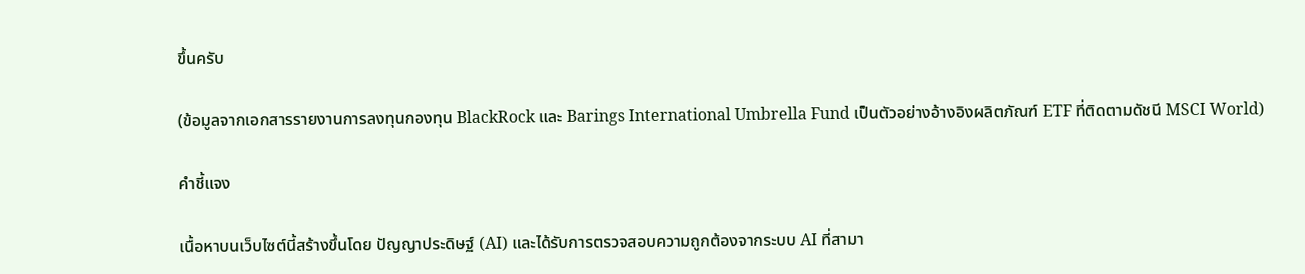ขึ้นครับ

(ข้อมูลจากเอกสารรายงานการลงทุนกองทุน BlackRock และ Barings International Umbrella Fund เป็นตัวอย่างอ้างอิงผลิตภัณฑ์ ETF ที่ติดตามดัชนี MSCI World)

คำชี้แจง

เนื้อหาบนเว็บไซต์นี้สร้างขึ้นโดย ปัญญาประดิษฐ์ (AI) และได้รับการตรวจสอบความถูกต้องจากระบบ AI ที่สามา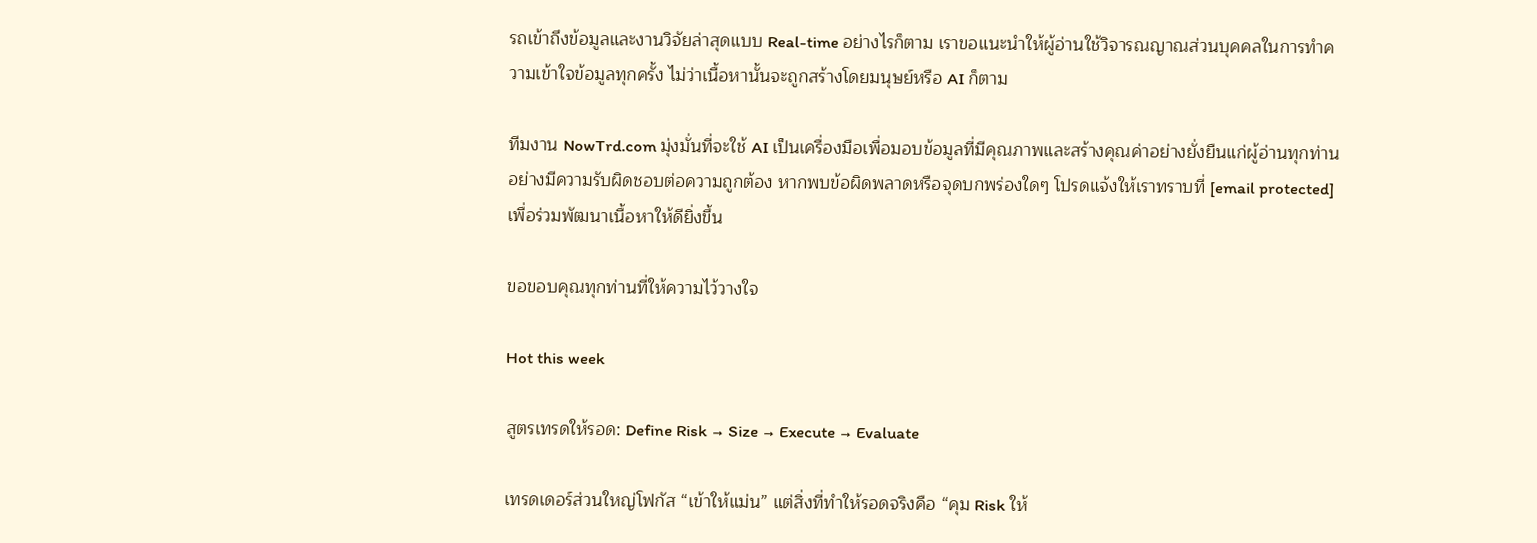รถเข้าถึงข้อมูลและงานวิจัยล่าสุดแบบ Real-time อย่างไรก็ตาม เราขอแนะนำให้ผู้อ่านใช้วิจารณญาณส่วนบุคคลในการทำความเข้าใจข้อมูลทุกครั้ง ไม่ว่าเนื้อหานั้นจะถูกสร้างโดยมนุษย์หรือ AI ก็ตาม

ทีมงาน NowTrd.com มุ่งมั่นที่จะใช้ AI เป็นเครื่องมือเพื่อมอบข้อมูลที่มีคุณภาพและสร้างคุณค่าอย่างยั่งยืนแก่ผู้อ่านทุกท่านอย่างมีความรับผิดชอบต่อความถูกต้อง หากพบข้อผิดพลาดหรือจุดบกพร่องใดๆ โปรดแจ้งให้เราทราบที่ [email protected] เพื่อร่วมพัฒนาเนื้อหาให้ดียิ่งขึ้น

ขอขอบคุณทุกท่านที่ให้ความไว้วางใจ

Hot this week

สูตรเทรดให้รอด: Define Risk → Size → Execute → Evaluate

เทรดเดอร์ส่วนใหญ่โฟกัส “เข้าให้แม่น” แต่สิ่งที่ทำให้รอดจริงคือ “คุม Risk ให้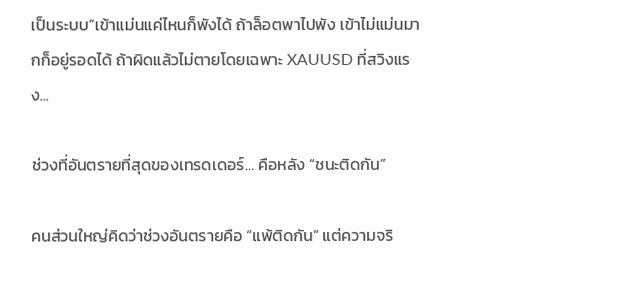เป็นระบบ”เข้าแม่นแค่ไหนก็พังได้ ถ้าล็อตพาไปพัง เข้าไม่แม่นมากก็อยู่รอดได้ ถ้าผิดแล้วไม่ตายโดยเฉพาะ XAUUSD ที่สวิงแรง...

ช่วงที่อันตรายที่สุดของเทรดเดอร์… คือหลัง “ชนะติดกัน”

คนส่วนใหญ่คิดว่าช่วงอันตรายคือ “แพ้ติดกัน” แต่ความจริ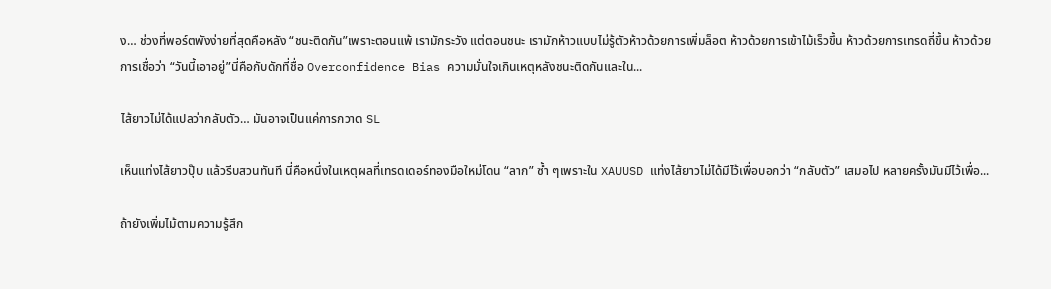ง… ช่วงที่พอร์ตพังง่ายที่สุดคือหลัง “ชนะติดกัน”เพราะตอนแพ้ เรามักระวัง แต่ตอนชนะ เรามักห้าวแบบไม่รู้ตัวห้าวด้วยการเพิ่มล็อต ห้าวด้วยการเข้าไม้เร็วขึ้น ห้าวด้วยการเทรดถี่ขึ้น ห้าวด้วยการเชื่อว่า “วันนี้เอาอยู่”นี่คือกับดักที่ชื่อ Overconfidence Bias ความมั่นใจเกินเหตุหลังชนะติดกันและใน...

ไส้ยาวไม่ได้แปลว่ากลับตัว… มันอาจเป็นแค่การกวาด SL

เห็นแท่งไส้ยาวปุ๊บ แล้วรีบสวนทันที นี่คือหนึ่งในเหตุผลที่เทรดเดอร์ทองมือใหม่โดน “ลาก” ซ้ำ ๆเพราะใน XAUUSD แท่งไส้ยาวไม่ได้มีไว้เพื่อบอกว่า “กลับตัว” เสมอไป หลายครั้งมันมีไว้เพื่อ...

ถ้ายังเพิ่มไม้ตามความรู้สึก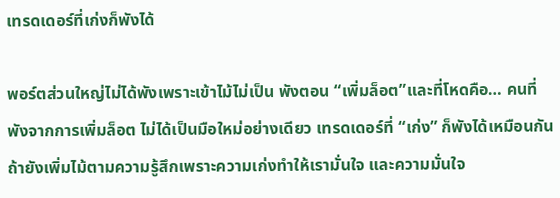เทรดเดอร์ที่เก่งก็พังได้

พอร์ตส่วนใหญ่ไม่ได้พังเพราะเข้าไม้ไม่เป็น พังตอน “เพิ่มล็อต”และที่โหดคือ… คนที่พังจากการเพิ่มล็อต ไม่ได้เป็นมือใหม่อย่างเดียว เทรดเดอร์ที่ “เก่ง” ก็พังได้เหมือนกัน ถ้ายังเพิ่มไม้ตามความรู้สึกเพราะความเก่งทำให้เรามั่นใจ และความมั่นใจ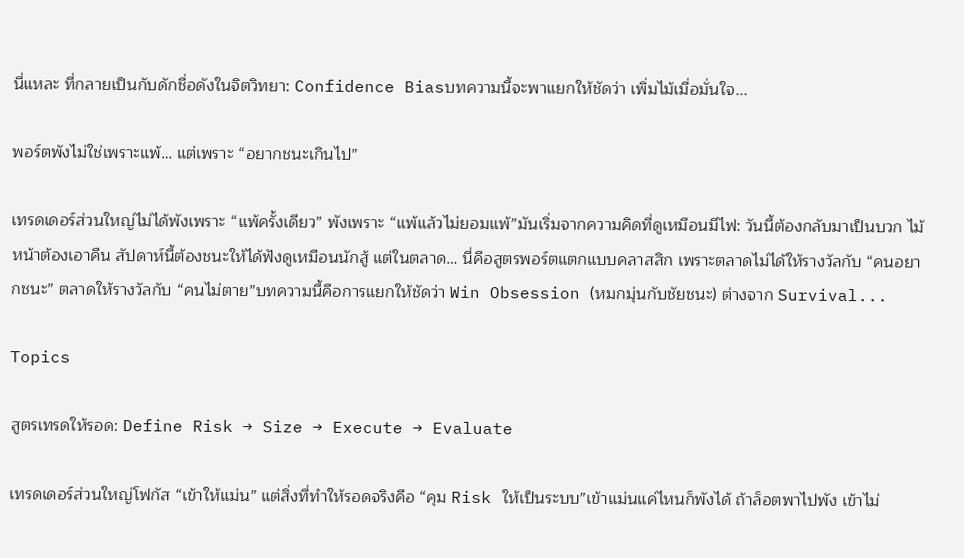นี่แหละ ที่กลายเป็นกับดักชื่อดังในจิตวิทยา: Confidence Biasบทความนี้จะพาแยกให้ชัดว่า เพิ่มไม้เมื่อมั่นใจ...

พอร์ตพังไม่ใช่เพราะแพ้… แต่เพราะ “อยากชนะเกินไป”

เทรดเดอร์ส่วนใหญ่ไม่ได้พังเพราะ “แพ้ครั้งเดียว” พังเพราะ “แพ้แล้วไม่ยอมแพ้”มันเริ่มจากความคิดที่ดูเหมือนมีไฟ: วันนี้ต้องกลับมาเป็นบวก ไม้หน้าต้องเอาคืน สัปดาห์นี้ต้องชนะให้ได้ฟังดูเหมือนนักสู้ แต่ในตลาด… นี่คือสูตรพอร์ตแตกแบบคลาสสิก เพราะตลาดไม่ได้ให้รางวัลกับ “คนอยากชนะ” ตลาดให้รางวัลกับ “คนไม่ตาย”บทความนี้คือการแยกให้ชัดว่า Win Obsession (หมกมุ่นกับชัยชนะ) ต่างจาก Survival...

Topics

สูตรเทรดให้รอด: Define Risk → Size → Execute → Evaluate

เทรดเดอร์ส่วนใหญ่โฟกัส “เข้าให้แม่น” แต่สิ่งที่ทำให้รอดจริงคือ “คุม Risk ให้เป็นระบบ”เข้าแม่นแค่ไหนก็พังได้ ถ้าล็อตพาไปพัง เข้าไม่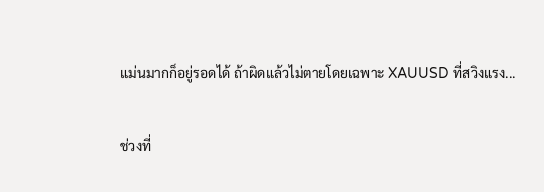แม่นมากก็อยู่รอดได้ ถ้าผิดแล้วไม่ตายโดยเฉพาะ XAUUSD ที่สวิงแรง...

ช่วงที่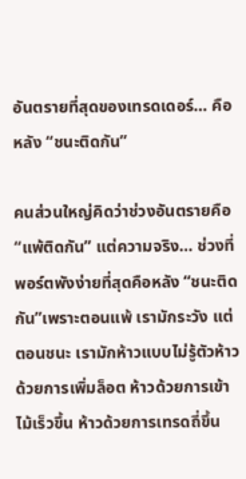อันตรายที่สุดของเทรดเดอร์… คือหลัง “ชนะติดกัน”

คนส่วนใหญ่คิดว่าช่วงอันตรายคือ “แพ้ติดกัน” แต่ความจริง… ช่วงที่พอร์ตพังง่ายที่สุดคือหลัง “ชนะติดกัน”เพราะตอนแพ้ เรามักระวัง แต่ตอนชนะ เรามักห้าวแบบไม่รู้ตัวห้าวด้วยการเพิ่มล็อต ห้าวด้วยการเข้าไม้เร็วขึ้น ห้าวด้วยการเทรดถี่ขึ้น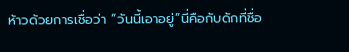ห้าวด้วยการเชื่อว่า “วันนี้เอาอยู่”นี่คือกับดักที่ชื่อ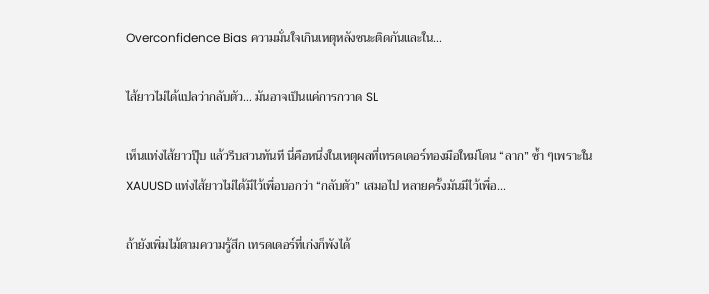Overconfidence Bias ความมั่นใจเกินเหตุหลังชนะติดกันและใน...

ไส้ยาวไม่ได้แปลว่ากลับตัว… มันอาจเป็นแค่การกวาด SL

เห็นแท่งไส้ยาวปุ๊บ แล้วรีบสวนทันที นี่คือหนึ่งในเหตุผลที่เทรดเดอร์ทองมือใหม่โดน “ลาก” ซ้ำ ๆเพราะใน XAUUSD แท่งไส้ยาวไม่ได้มีไว้เพื่อบอกว่า “กลับตัว” เสมอไป หลายครั้งมันมีไว้เพื่อ...

ถ้ายังเพิ่มไม้ตามความรู้สึก เทรดเดอร์ที่เก่งก็พังได้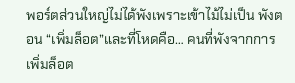พอร์ตส่วนใหญ่ไม่ได้พังเพราะเข้าไม้ไม่เป็น พังตอน “เพิ่มล็อต”และที่โหดคือ… คนที่พังจากการเพิ่มล็อต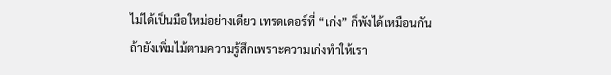ไม่ได้เป็นมือใหม่อย่างเดียว เทรดเดอร์ที่ “เก่ง” ก็พังได้เหมือนกัน ถ้ายังเพิ่มไม้ตามความรู้สึกเพราะความเก่งทำให้เรา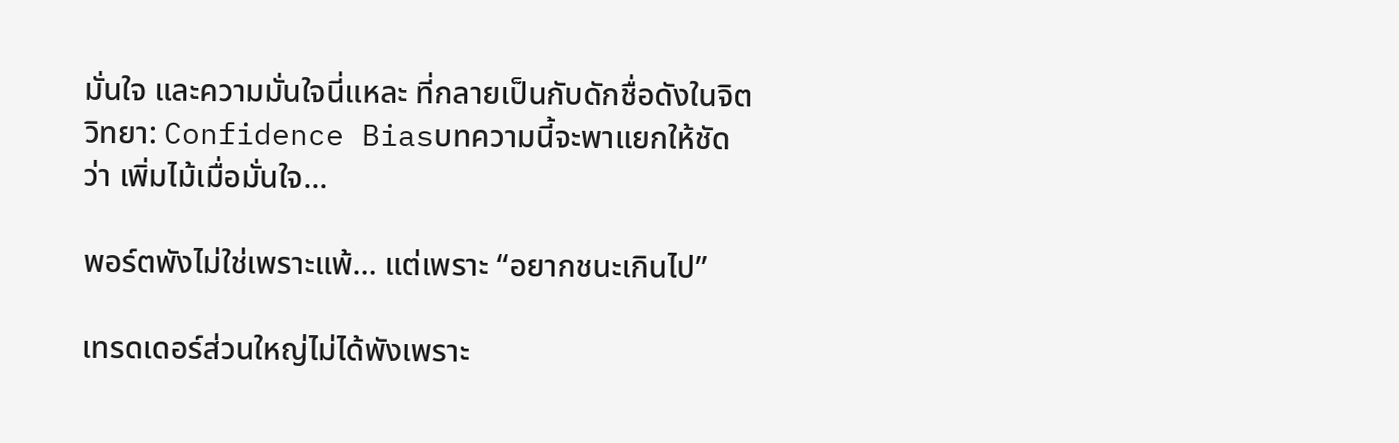มั่นใจ และความมั่นใจนี่แหละ ที่กลายเป็นกับดักชื่อดังในจิตวิทยา: Confidence Biasบทความนี้จะพาแยกให้ชัดว่า เพิ่มไม้เมื่อมั่นใจ...

พอร์ตพังไม่ใช่เพราะแพ้… แต่เพราะ “อยากชนะเกินไป”

เทรดเดอร์ส่วนใหญ่ไม่ได้พังเพราะ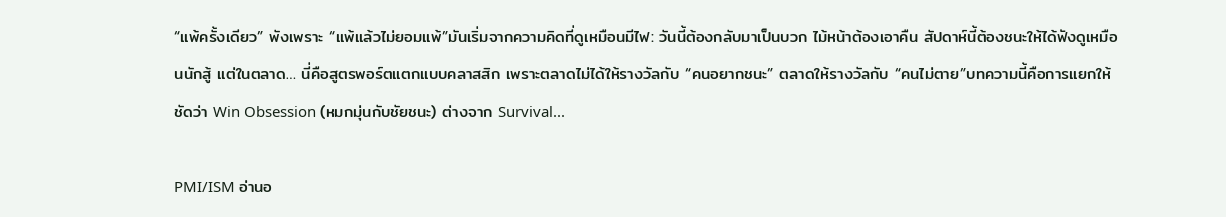“แพ้ครั้งเดียว” พังเพราะ “แพ้แล้วไม่ยอมแพ้”มันเริ่มจากความคิดที่ดูเหมือนมีไฟ: วันนี้ต้องกลับมาเป็นบวก ไม้หน้าต้องเอาคืน สัปดาห์นี้ต้องชนะให้ได้ฟังดูเหมือนนักสู้ แต่ในตลาด… นี่คือสูตรพอร์ตแตกแบบคลาสสิก เพราะตลาดไม่ได้ให้รางวัลกับ “คนอยากชนะ” ตลาดให้รางวัลกับ “คนไม่ตาย”บทความนี้คือการแยกให้ชัดว่า Win Obsession (หมกมุ่นกับชัยชนะ) ต่างจาก Survival...

PMI/ISM อ่านอ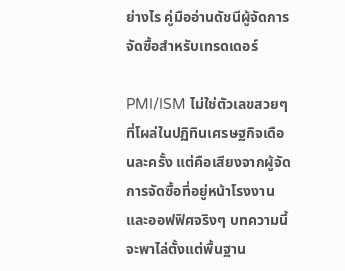ย่างไร คู่มืออ่านดัชนีผู้จัดการจัดซื้อสำหรับเทรดเดอร์

PMI/ISM ไม่ใช่ตัวเลขสวยๆ ที่โผล่ในปฏิทินเศรษฐกิจเดือนละครั้ง แต่คือเสียงจากผู้จัดการจัดซื้อที่อยู่หน้าโรงงานและออฟฟิศจริงๆ บทความนี้จะพาไล่ตั้งแต่พื้นฐาน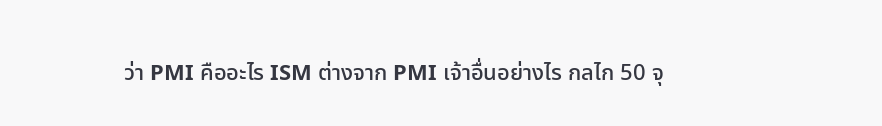ว่า PMI คืออะไร ISM ต่างจาก PMI เจ้าอื่นอย่างไร กลไก 50 จุ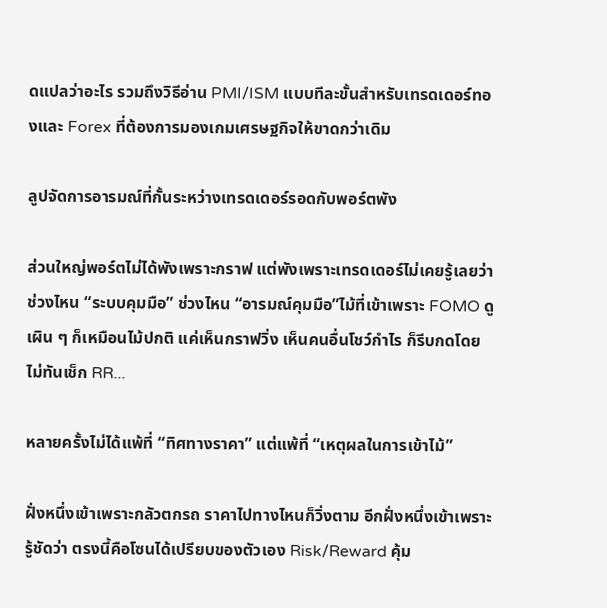ดแปลว่าอะไร รวมถึงวิธีอ่าน PMI/ISM แบบทีละขั้นสำหรับเทรดเดอร์ทองและ Forex ที่ต้องการมองเกมเศรษฐกิจให้ขาดกว่าเดิม

ลูปจัดการอารมณ์ที่กั้นระหว่างเทรดเดอร์รอดกับพอร์ตพัง

ส่วนใหญ่พอร์ตไม่ได้พังเพราะกราฟ แต่พังเพราะเทรดเดอร์ไม่เคยรู้เลยว่า ช่วงไหน “ระบบคุมมือ” ช่วงไหน “อารมณ์คุมมือ”ไม้ที่เข้าเพราะ FOMO ดูเผิน ๆ ก็เหมือนไม้ปกติ แค่เห็นกราฟวิ่ง เห็นคนอื่นโชว์กำไร ก็รีบกดโดยไม่ทันเช็ก RR...

หลายครั้งไม่ได้แพ้ที่ “ทิศทางราคา” แต่แพ้ที่ “เหตุผลในการเข้าไม้”

ฝั่งหนึ่งเข้าเพราะกลัวตกรถ ราคาไปทางไหนก็วิ่งตาม อีกฝั่งหนึ่งเข้าเพราะรู้ชัดว่า ตรงนี้คือโซนได้เปรียบของตัวเอง Risk/Reward คุ้ม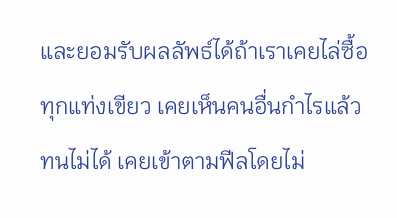และยอมรับผลลัพธ์ได้ถ้าเราเคยไล่ซื้อทุกแท่งเขียว เคยเห็นคนอื่นกำไรแล้วทนไม่ได้ เคยเข้าตามฟีลโดยไม่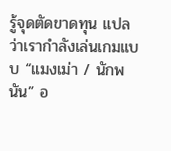รู้จุดตัดขาดทุน แปลว่าเรากำลังเล่นเกมแบบ “แมงเม่า / นักพนัน” อ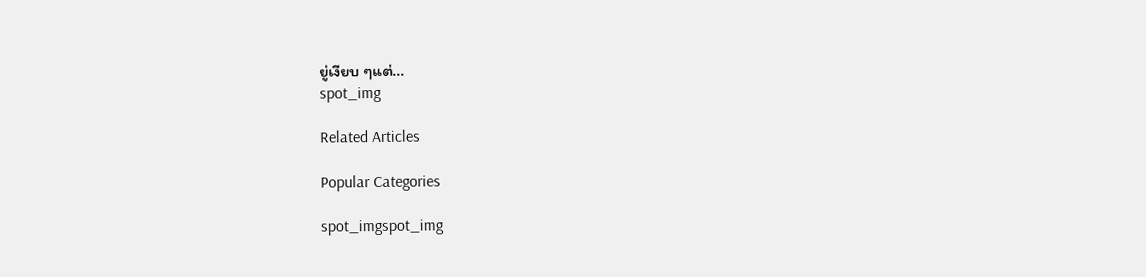ยู่เงียบ ๆแต่...
spot_img

Related Articles

Popular Categories

spot_imgspot_img